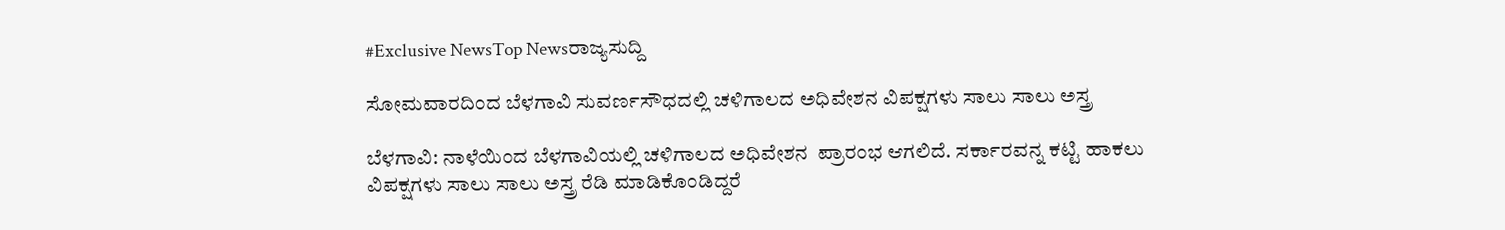#Exclusive NewsTop Newsರಾಜ್ಯಸುದ್ದಿ

ಸೋಮವಾರದಿಂದ ಬೆಳಗಾವಿ ಸುವರ್ಣಸೌಧದಲ್ಲಿ ಚಳಿಗಾಲದ ಅಧಿವೇಶನ ವಿಪಕ್ಷಗಳು ಸಾಲು ಸಾಲು ಅಸ್ತ್ರ

ಬೆಳಗಾವಿ: ನಾಳೆಯಿಂದ ಬೆಳಗಾವಿಯಲ್ಲಿ ಚಳಿಗಾಲದ ಅಧಿವೇಶನ  ಪ್ರಾರಂಭ ಆಗಲಿದೆ. ಸರ್ಕಾರವನ್ನ ಕಟ್ಟಿ ಹಾಕಲು ವಿಪಕ್ಷಗಳು ಸಾಲು ಸಾಲು ಅಸ್ತ್ರ ರೆಡಿ ಮಾಡಿಕೊಂಡಿದ್ದರೆ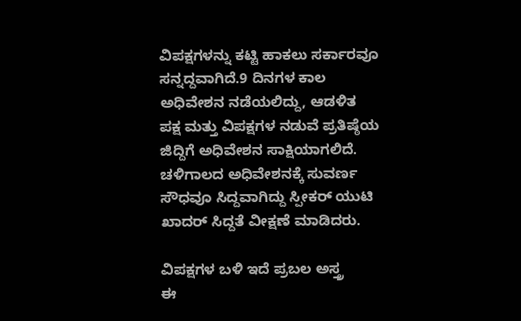ವಿಪಕ್ಷಗಳನ್ನು ಕಟ್ಟಿ ಹಾಕಲು ಸರ್ಕಾರವೂ ಸನ್ನದ್ದವಾಗಿದೆ.9 ದಿನಗಳ ಕಾಲ ಅಧಿವೇಶನ ನಡೆಯಲಿದ್ದು, ಆಡಳಿತ ಪಕ್ಷ ‌ಮತ್ತು ವಿಪಕ್ಷಗಳ ನಡುವೆ ಪ್ರತಿಷ್ಠೆಯ ಜಿದ್ದಿಗೆ ಅಧಿವೇಶನ ಸಾಕ್ಷಿಯಾಗಲಿದೆ. ಚಳಿಗಾಲದ ಅಧಿವೇಶನಕ್ಕೆ ಸುವರ್ಣ ಸೌಧವೂ ಸಿದ್ದವಾಗಿದ್ದು ಸ್ಪೀಕರ್ ಯುಟಿ ಖಾದರ್ ಸಿದ್ದತೆ ವೀಕ್ಷಣೆ ಮಾಡಿದರು.

ವಿಪಕ್ಷಗಳ ಬಳಿ ಇದೆ ಪ್ರಬಲ ಅಸ್ತ್ರ
ಈ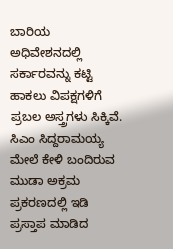ಬಾರಿಯ ಅಧಿವೇಶನದಲ್ಲಿ ಸರ್ಕಾರವನ್ನು ಕಟ್ಟಿ ಹಾಕಲು ವಿಪಕ್ಷಗಳಿಗೆ ಪ್ರಬಲ ಅಸ್ತ್ರಗಳು ಸಿಕ್ಕಿವೆ. ಸಿಎಂ ಸಿದ್ದರಾಮಯ್ಯ  ಮೇಲೆ ಕೇಳಿ ಬಂದಿರುವ ಮುಡಾ ಅಕ್ರಮ ಪ್ರಕರಣದಲ್ಲಿ ಇಡಿ ಪ್ರಸ್ತಾಪ ಮಾಡಿದ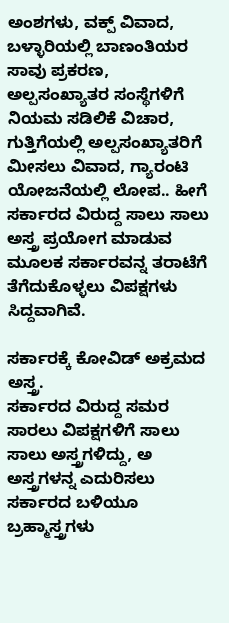ಅಂಶಗಳು, ವಕ್ಪ್ ವಿವಾದ, ಬಳ್ಳಾರಿಯಲ್ಲಿ ಬಾಣಂತಿಯರ ಸಾವು ಪ್ರಕರಣ, ಅಲ್ಪಸಂಖ್ಯಾತರ ಸಂಸ್ಥೆಗಳಿಗೆ ನಿಯಮ ಸಡಿಲಿಕೆ ವಿಚಾರ, ಗುತ್ತಿಗೆಯಲ್ಲಿ ಅಲ್ಪಸಂಖ್ಯಾತರಿಗೆ ಮೀಸಲು ವಿವಾದ, ಗ್ಯಾರಂಟಿ ಯೋಜನೆಯಲ್ಲಿ ಲೋಪ.. ಹೀಗೆ ಸರ್ಕಾರದ ವಿರುದ್ದ ಸಾಲು ಸಾಲು ಅಸ್ತ್ರ ಪ್ರಯೋಗ ಮಾಡುವ ಮೂಲಕ ಸರ್ಕಾರವನ್ನ ತರಾಟೆಗೆ ತೆಗೆದುಕೊಳ್ಳಲು ವಿಪಕ್ಷಗಳು ಸಿದ್ದವಾಗಿವೆ.

ಸರ್ಕಾರಕ್ಕೆ ಕೋವಿಡ್ ಅಕ್ರಮದ ಅಸ್ತ್ರ.
ಸರ್ಕಾರದ ವಿರುದ್ದ ಸಮರ ಸಾರಲು ವಿಪಕ್ಷಗಳಿಗೆ ಸಾಲು ಸಾಲು ಅಸ್ತ್ರಗಳಿದ್ದು, ಅ ಅಸ್ತ್ರಗಳನ್ನ ಎದುರಿಸಲು ಸರ್ಕಾರದ ಬಳಿಯೂ ಬ್ರಹ್ಮಾಸ್ತ್ರಗಳು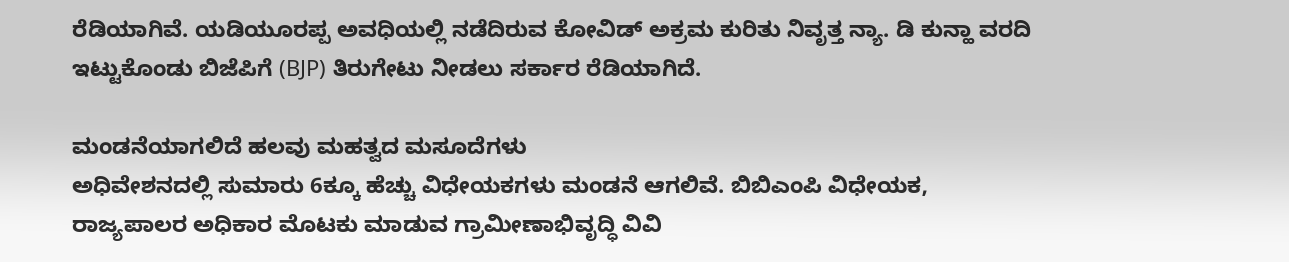ರೆಡಿಯಾಗಿವೆ. ಯಡಿಯೂರಪ್ಪ ಅವಧಿಯಲ್ಲಿ ನಡೆದಿರುವ ಕೋವಿಡ್ ಅಕ್ರಮ ಕುರಿತು ನಿವೃತ್ತ ನ್ಯಾ. ಡಿ ಕುನ್ಹಾ ವರದಿ ಇಟ್ಟುಕೊಂಡು ಬಿಜೆಪಿಗೆ (BJP) ತಿರುಗೇಟು ನೀಡಲು ಸರ್ಕಾರ ರೆಡಿಯಾಗಿದೆ.

ಮಂಡನೆಯಾಗಲಿದೆ ಹಲವು ಮಹತ್ವದ ಮಸೂದೆಗಳು
ಅಧಿವೇಶನದಲ್ಲಿ ಸುಮಾರು 6ಕ್ಕೂ ಹೆಚ್ಚು ವಿಧೇಯಕಗಳು ಮಂಡನೆ ಆಗಲಿವೆ. ಬಿಬಿಎಂಪಿ ವಿಧೇಯಕ, ರಾಜ್ಯಪಾಲರ ಅಧಿಕಾರ ಮೊಟಕು ಮಾಡುವ ಗ್ರಾಮೀಣಾಭಿವೃದ್ಧಿ ವಿವಿ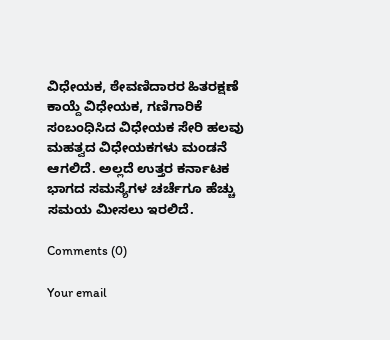ವಿಧೇಯಕ, ಠೇವಣಿದಾರರ ಹಿತರಕ್ಷಣೆ ಕಾಯ್ದೆ ವಿಧೇಯಕ, ಗಣಿಗಾರಿಕೆ ಸಂಬಂಧಿಸಿದ ವಿಧೇಯಕ ಸೇರಿ ಹಲವು ಮಹತ್ವದ ವಿಧೇಯಕಗಳು ಮಂಡನೆ ಆಗಲಿದೆ. ಅಲ್ಲದೆ ಉತ್ತರ ಕರ್ನಾಟಕ ಭಾಗದ ಸಮಸ್ಯೆಗಳ ಚರ್ಚೆಗೂ ಹೆಚ್ಚು ಸಮಯ ಮೀಸಲು ಇರಲಿದೆ.

Comments (0)

Your email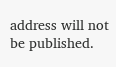address will not be published.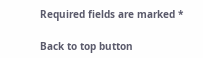Required fields are marked *

Back to top button